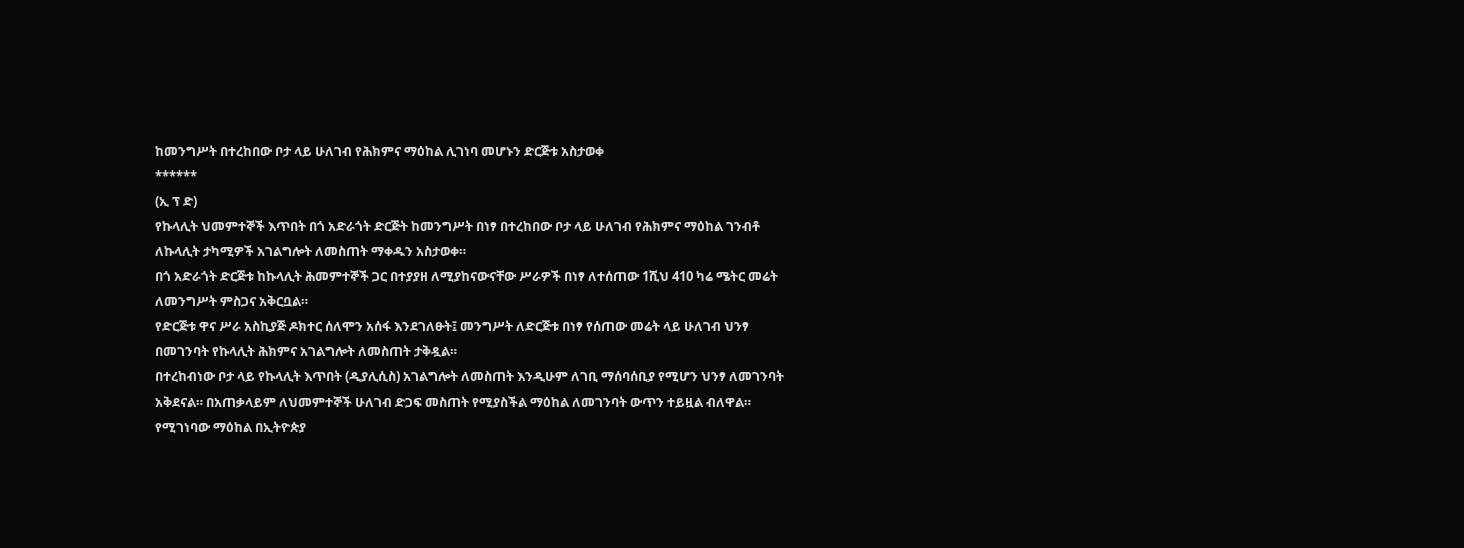ከመንግሥት በተረከበው ቦታ ላይ ሁለገብ የሕክምና ማዕከል ሊገነባ መሆኑን ድርጅቱ አስታወቀ
******
(ኢ ፕ ድ)
የኩላሊት ህመምተኞች እጥበት በጎ አድራጎት ድርጅት ከመንግሥት በነፃ በተረከበው ቦታ ላይ ሁለገብ የሕክምና ማዕከል ገንብቶ ለኩላሊት ታካሚዎች አገልግሎት ለመስጠት ማቀዱን አስታወቀ።
በጎ አድራጎት ድርጅቱ ከኩላሊት ሕመምተኞች ጋር በተያያዘ ለሚያከናውናቸው ሥራዎች በነፃ ለተሰጠው 1ሺህ 410 ካሬ ሜትር መሬት ለመንግሥት ምስጋና አቅርቧል።
የድርጅቱ ዋና ሥራ አስኪያጅ ዶክተር ሰለሞን አሰፋ እንደገለፁት፤ መንግሥት ለድርጅቱ በነፃ የሰጠው መሬት ላይ ሁለገብ ህንፃ በመገንባት የኩላሊት ሕክምና አገልግሎት ለመስጠት ታቅዷል።
በተረከብነው ቦታ ላይ የኩላሊት እጥበት (ዲያሊሲስ) አገልግሎት ለመስጠት እንዲሁም ለገቢ ማሰባሰቢያ የሚሆን ህንፃ ለመገንባት አቅደናል። በአጠቃላይም ለህመምተኞች ሁለገብ ድጋፍ መስጠት የሚያስችል ማዕከል ለመገንባት ውጥን ተይዟል ብለዋል።
የሚገነባው ማዕከል በኢትዮጵያ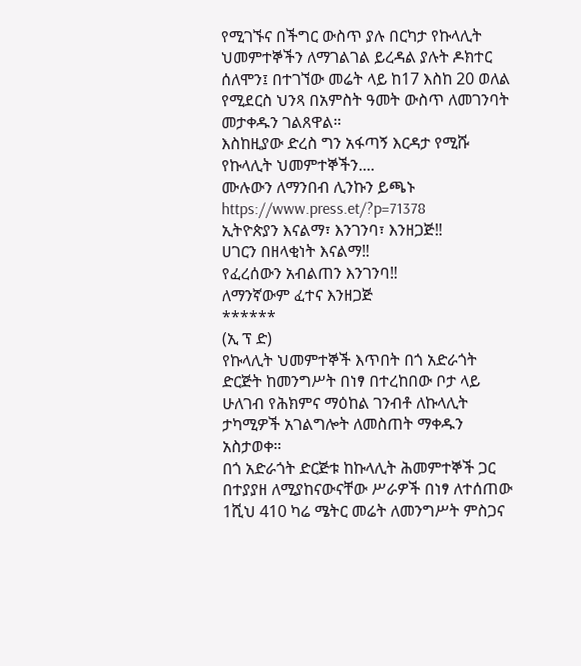የሚገኙና በችግር ውስጥ ያሉ በርካታ የኩላሊት ህመምተኞችን ለማገልገል ይረዳል ያሉት ዶክተር ሰለሞን፤ በተገኘው መሬት ላይ ከ17 እስከ 20 ወለል የሚደርስ ህንጻ በአምስት ዓመት ውስጥ ለመገንባት መታቀዱን ገልጸዋል።
እስከዚያው ድረስ ግን አፋጣኝ እርዳታ የሚሹ የኩላሊት ህመምተኞችን....
ሙሉውን ለማንበብ ሊንኩን ይጫኑ
https://www.press.et/?p=71378
ኢትዮጵያን እናልማ፣ እንገንባ፣ እንዘጋጅ‼
ሀገርን በዘላቂነት እናልማ‼
የፈረሰውን አብልጠን እንገንባ‼
ለማንኛውም ፈተና እንዘጋጅ
******
(ኢ ፕ ድ)
የኩላሊት ህመምተኞች እጥበት በጎ አድራጎት ድርጅት ከመንግሥት በነፃ በተረከበው ቦታ ላይ ሁለገብ የሕክምና ማዕከል ገንብቶ ለኩላሊት ታካሚዎች አገልግሎት ለመስጠት ማቀዱን አስታወቀ።
በጎ አድራጎት ድርጅቱ ከኩላሊት ሕመምተኞች ጋር በተያያዘ ለሚያከናውናቸው ሥራዎች በነፃ ለተሰጠው 1ሺህ 410 ካሬ ሜትር መሬት ለመንግሥት ምስጋና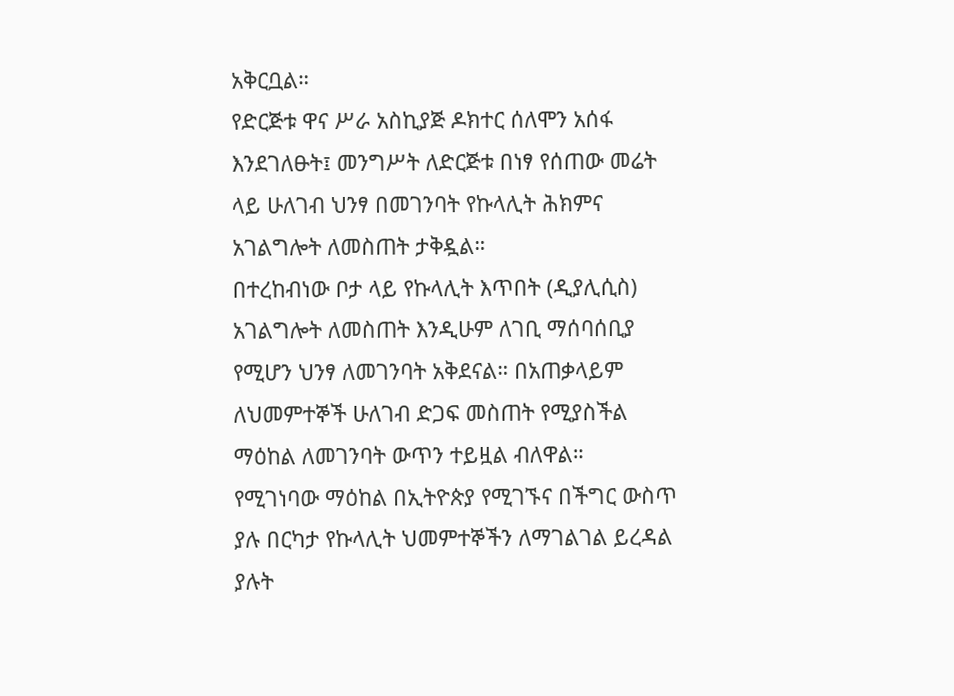አቅርቧል።
የድርጅቱ ዋና ሥራ አስኪያጅ ዶክተር ሰለሞን አሰፋ እንደገለፁት፤ መንግሥት ለድርጅቱ በነፃ የሰጠው መሬት ላይ ሁለገብ ህንፃ በመገንባት የኩላሊት ሕክምና አገልግሎት ለመስጠት ታቅዷል።
በተረከብነው ቦታ ላይ የኩላሊት እጥበት (ዲያሊሲስ) አገልግሎት ለመስጠት እንዲሁም ለገቢ ማሰባሰቢያ የሚሆን ህንፃ ለመገንባት አቅደናል። በአጠቃላይም ለህመምተኞች ሁለገብ ድጋፍ መስጠት የሚያስችል ማዕከል ለመገንባት ውጥን ተይዟል ብለዋል።
የሚገነባው ማዕከል በኢትዮጵያ የሚገኙና በችግር ውስጥ ያሉ በርካታ የኩላሊት ህመምተኞችን ለማገልገል ይረዳል ያሉት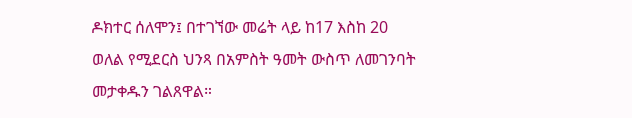ዶክተር ሰለሞን፤ በተገኘው መሬት ላይ ከ17 እስከ 20 ወለል የሚደርስ ህንጻ በአምስት ዓመት ውስጥ ለመገንባት መታቀዱን ገልጸዋል።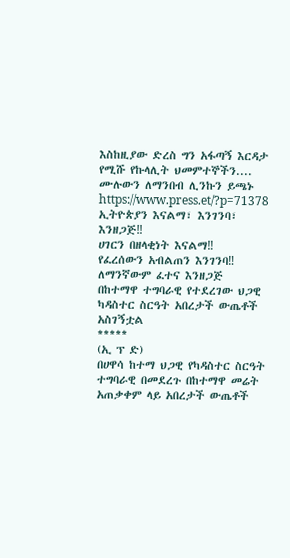እስከዚያው ድረስ ግን አፋጣኝ እርዳታ የሚሹ የኩላሊት ህመምተኞችን....
ሙሉውን ለማንበብ ሊንኩን ይጫኑ
https://www.press.et/?p=71378
ኢትዮጵያን እናልማ፣ እንገንባ፣ እንዘጋጅ‼
ሀገርን በዘላቂነት እናልማ‼
የፈረሰውን አብልጠን እንገንባ‼
ለማንኛውም ፈተና እንዘጋጅ
በከተማዋ ተግባራዊ የተደረገው ህጋዊ ካዳስተር ስርዓት አበረታች ውጤቶች አስገኝቷል
*****
(ኢ ፕ ድ)
በሀዋሳ ከተማ ህጋዊ የካዳስተር ስርዓት ተግባራዊ በመደረጉ በከተማዋ መሬት አጠቃቀም ላይ አበረታች ውጤቶች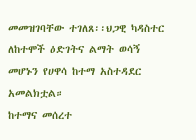መመዝገባቸው ተገለጸ፡፡ህጋዊ ካዳስተር ለከተሞች ዕድገትና ልማት ወሳኝ መሆኑን የሀዋሳ ከተማ አስተዳደር አመልክቷል።
ከተማና መሰረተ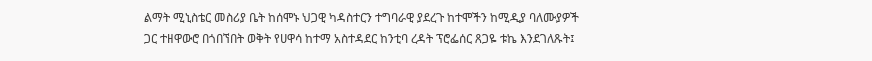ልማት ሚኒስቴር መስሪያ ቤት ከሰሞኑ ህጋዊ ካዳስተርን ተግባራዊ ያደረጉ ከተሞችን ከሚዲያ ባለሙያዎች ጋር ተዘዋውሮ በጎበኘበት ወቅት የሀዋሳ ከተማ አስተዳደር ከንቲባ ረዳት ፕሮፌሰር ጸጋዬ ቱኬ እንደገለጹት፤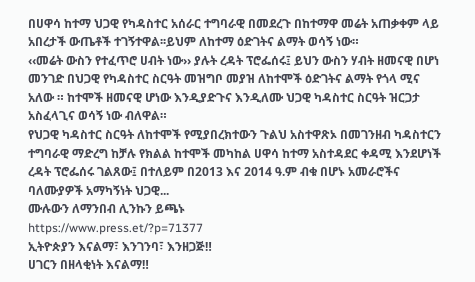በሀዋሳ ከተማ ህጋዊ የካዳስተር አሰራር ተግባራዊ በመደረጉ በከተማዋ መሬት አጠቃቀም ላይ አበረታች ውጤቶች ተገኝተዋል፡፡ይህም ለከተማ ዕድገትና ልማት ወሳኝ ነው።
‹‹መሬት ውስን የተፈጥሮ ሀብት ነው›› ያሉት ረዳት ፕሮፌሰሩ፤ ይህን ውስን ሃብት ዘመናዊ በሆነ መንገድ በህጋዊ የካዳስተር ስርዓት መዝግቦ መያዝ ለከተሞች ዕድገትና ልማት የጎላ ሚና አለው ። ከተሞች ዘመናዊ ሆነው እንዲያድጉና እንዲለሙ ህጋዊ ካዳስተር ስርዓት ዝርጋታ አስፈላጊና ወሳኝ ነው ብለዋል።
የህጋዊ ካዳስተር ስርዓት ለከተሞች የሚያበረክተውን ጉልህ አስተዋጽኦ በመገንዘብ ካዳስተርን ተግባራዊ ማድረግ ከቻሉ የክልል ከተሞች መካከል ሀዋሳ ከተማ አስተዳደር ቀዳሚ እንደሆነች ረዳት ፕሮፌሰሩ ገልጸው፤ በተለይም በ2013 እና 2014 ዓ.ም ብቁ በሆኑ አመራሮችና ባለሙያዎች አማካኝነት ህጋዊ...
ሙሉውን ለማንበብ ሊንኩን ይጫኑ
https://www.press.et/?p=71377
ኢትዮጵያን እናልማ፣ እንገንባ፣ እንዘጋጅ‼
ሀገርን በዘላቂነት እናልማ‼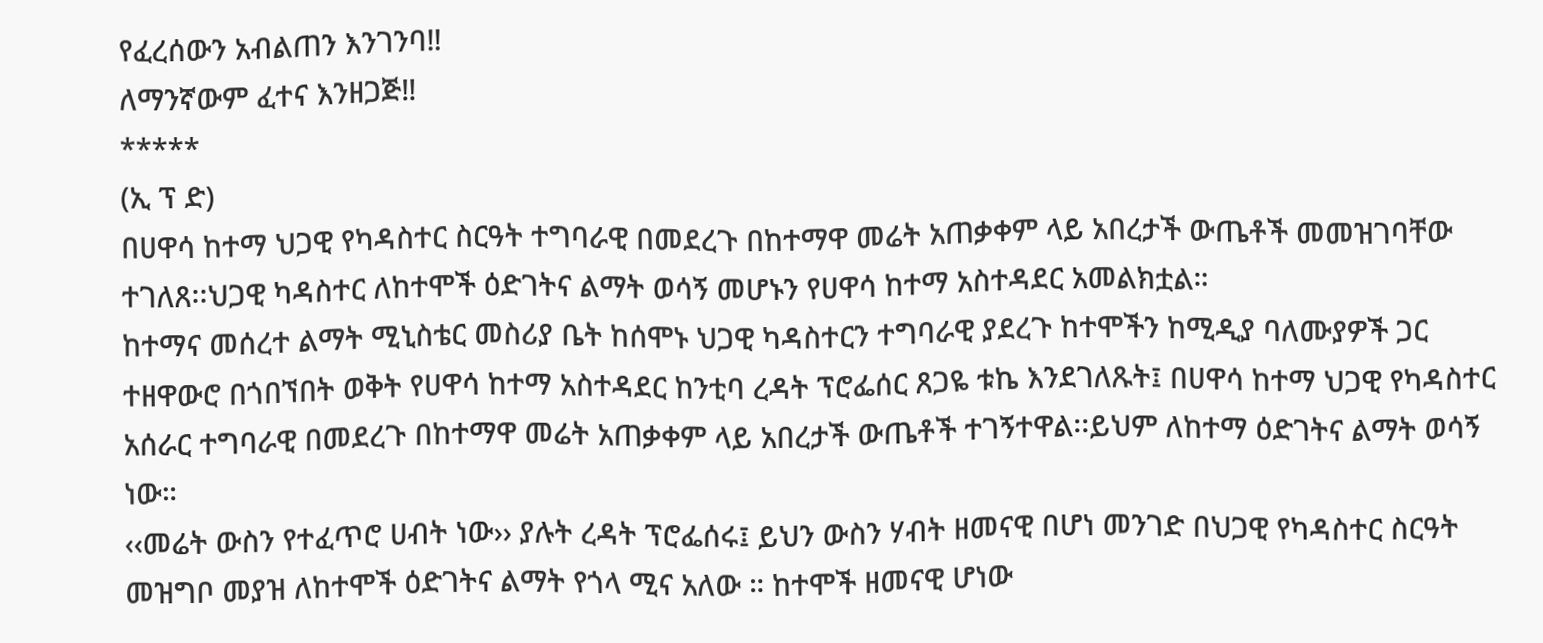የፈረሰውን አብልጠን እንገንባ‼
ለማንኛውም ፈተና እንዘጋጅ‼
*****
(ኢ ፕ ድ)
በሀዋሳ ከተማ ህጋዊ የካዳስተር ስርዓት ተግባራዊ በመደረጉ በከተማዋ መሬት አጠቃቀም ላይ አበረታች ውጤቶች መመዝገባቸው ተገለጸ፡፡ህጋዊ ካዳስተር ለከተሞች ዕድገትና ልማት ወሳኝ መሆኑን የሀዋሳ ከተማ አስተዳደር አመልክቷል።
ከተማና መሰረተ ልማት ሚኒስቴር መስሪያ ቤት ከሰሞኑ ህጋዊ ካዳስተርን ተግባራዊ ያደረጉ ከተሞችን ከሚዲያ ባለሙያዎች ጋር ተዘዋውሮ በጎበኘበት ወቅት የሀዋሳ ከተማ አስተዳደር ከንቲባ ረዳት ፕሮፌሰር ጸጋዬ ቱኬ እንደገለጹት፤ በሀዋሳ ከተማ ህጋዊ የካዳስተር አሰራር ተግባራዊ በመደረጉ በከተማዋ መሬት አጠቃቀም ላይ አበረታች ውጤቶች ተገኝተዋል፡፡ይህም ለከተማ ዕድገትና ልማት ወሳኝ ነው።
‹‹መሬት ውስን የተፈጥሮ ሀብት ነው›› ያሉት ረዳት ፕሮፌሰሩ፤ ይህን ውስን ሃብት ዘመናዊ በሆነ መንገድ በህጋዊ የካዳስተር ስርዓት መዝግቦ መያዝ ለከተሞች ዕድገትና ልማት የጎላ ሚና አለው ። ከተሞች ዘመናዊ ሆነው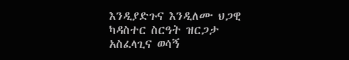እንዲያድጉና እንዲለሙ ህጋዊ ካዳስተር ስርዓት ዝርጋታ አስፈላጊና ወሳኝ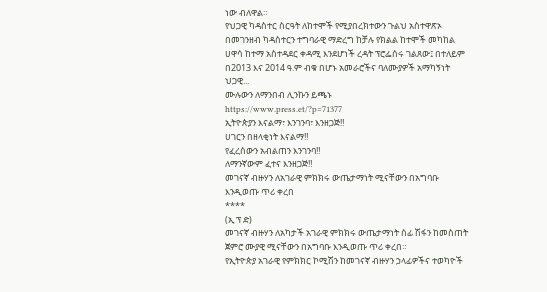ነው ብለዋል።
የህጋዊ ካዳስተር ስርዓት ለከተሞች የሚያበረክተውን ጉልህ አስተዋጽኦ በመገንዘብ ካዳስተርን ተግባራዊ ማድረግ ከቻሉ የክልል ከተሞች መካከል ሀዋሳ ከተማ አስተዳደር ቀዳሚ እንደሆነች ረዳት ፕሮፌሰሩ ገልጸው፤ በተለይም በ2013 እና 2014 ዓ.ም ብቁ በሆኑ አመራሮችና ባለሙያዎች አማካኝነት ህጋዊ...
ሙሉውን ለማንበብ ሊንኩን ይጫኑ
https://www.press.et/?p=71377
ኢትዮጵያን እናልማ፣ እንገንባ፣ እንዘጋጅ‼
ሀገርን በዘላቂነት እናልማ‼
የፈረሰውን አብልጠን እንገንባ‼
ለማንኛውም ፈተና እንዘጋጅ‼
መገናኛ ብዙሃን ለአገራዊ ምክክሩ ውጤታማነት ሚናቸውን በአግባቡ እንዲወጡ ጥሪ ቀረበ
****
(ኢ ፕ ድ)
መገናኛ ብዙሃን ለአካታች አገራዊ ምክክሩ ውጤታማነት ሰፊ ሽፋን ከመስጠት ጀምሮ ሙያዊ ሚናቸውን በአግባቡ እንዲወጡ ጥሪ ቀረበ።
የኢትዮጵያ አገራዊ የምክክር ኮሚሽን ከመገናኛ ብዙሃን ኃላፊዎችና ተወካዮች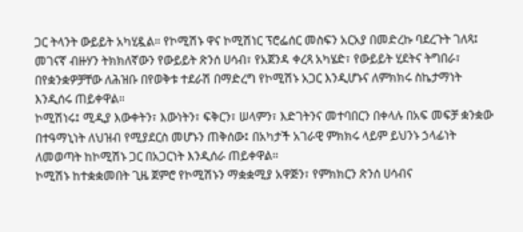ጋር ትላንት ውይይት አካሂዷል። የኮሚሽኑ ዋና ኮሚሽነር ፕሮፌሰር መስፍን አርአያ በመድረኩ ባደረጉት ገለጻ፤ መገናኛ ብዙሃን ትክክለኛውን የውይይት ጽንሰ ሀሳብ፣ የአጀንዳ ቀረጻ አካሄድ፣ የውይይት ሂደትና ትግበራ፣ በየቋንቋዎቻቸው ለሕዝቡ በየወቅቱ ተደራሽ በማድረግ የኮሚሽኑ አጋር እንዲሆኑና ለምክክሩ ስኬታማነት እንዲሰሩ ጠይቀዋል።
ኮሚሽነሩ፤ ሚዲያ እውቀትን፣ እውነትን፣ ፍቅርን፣ ሠላምን፣ እድገትንና መተባበርን በቀላሉ በአፍ መፍቻ ቋንቋው በተዓማኒነት ለህዝብ የሚያደርስ መሆኑን ጠቅሰው፤ በአካታች አገራዊ ምክክሩ ላይም ይህንኑ ኃላፊነት ለመወጣት ከኮሚሽኑ ጋር በአጋርነት እንዲሰራ ጠይቀዋል።
ኮሚሽኑ ከተቋቋመበት ጊዜ ጀምሮ የኮሚሽኑን ማቋቋሚያ አዋጅን፣ የምክክርን ጽንሰ ሀሳብና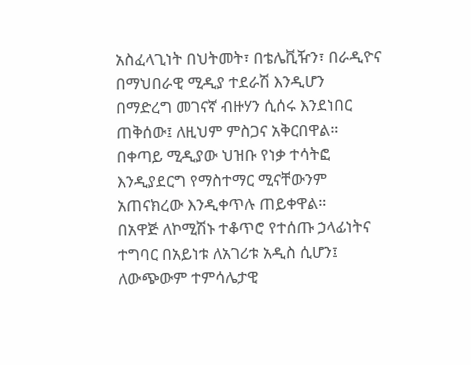አስፈላጊነት በህትመት፣ በቴሌቪዥን፣ በራዲዮና በማህበራዊ ሚዲያ ተደራሽ እንዲሆን በማድረግ መገናኛ ብዙሃን ሲሰሩ እንደነበር ጠቅሰው፤ ለዚህም ምስጋና አቅርበዋል። በቀጣይ ሚዲያው ህዝቡ የነቃ ተሳትፎ እንዲያደርግ የማስተማር ሚናቸውንም አጠናክረው እንዲቀጥሉ ጠይቀዋል።
በአዋጅ ለኮሚሽኑ ተቆጥሮ የተሰጡ ኃላፊነትና ተግባር በአይነቱ ለአገሪቱ አዲስ ሲሆን፤ ለውጭውም ተምሳሌታዊ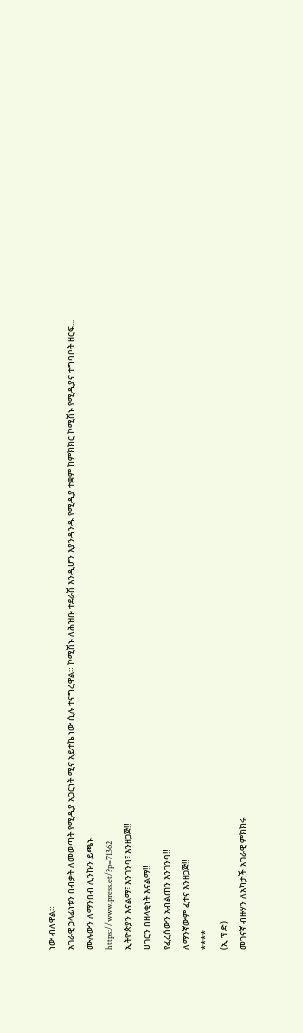ነው ብለዋል።
አገራዊ ኃላፊነቱን በብቃት ለመወጣት የሚዲያ አጋርነት ሚና አይተኬ ነው ሲሉ ተናግረዋል። ኮሚሽኑ ለሕዝቡ ተደራሽ እንዲሆን እያንዳንዱ የሚዲያ ተቋም ከምክክር ኮሚሽኑ የሚዲያና ተግባቦት ዘርፍ...
ሙሉውን ለማንበብ ሊንኩን ይጫኑ
https://www.press.et/?p=71362
ኢትዮጵያን እናልማ፣ እንገንባ፣ እንዘጋጅ‼
ሀገርን በዘላቂነት እናልማ‼
የፈረሰውን አብልጠን እንገንባ‼
ለማንኛውም ፈተና እንዘጋጅ‼
****
(ኢ ፕ ድ)
መገናኛ ብዙሃን ለአካታች አገራዊ ምክክሩ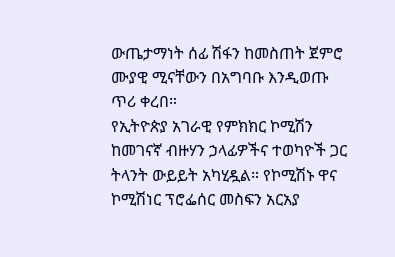ውጤታማነት ሰፊ ሽፋን ከመስጠት ጀምሮ ሙያዊ ሚናቸውን በአግባቡ እንዲወጡ ጥሪ ቀረበ።
የኢትዮጵያ አገራዊ የምክክር ኮሚሽን ከመገናኛ ብዙሃን ኃላፊዎችና ተወካዮች ጋር ትላንት ውይይት አካሂዷል። የኮሚሽኑ ዋና ኮሚሽነር ፕሮፌሰር መስፍን አርአያ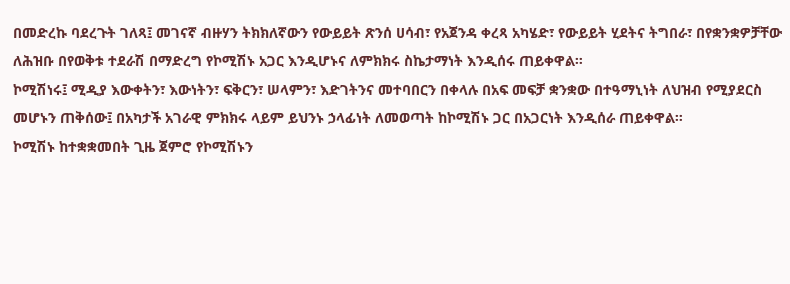በመድረኩ ባደረጉት ገለጻ፤ መገናኛ ብዙሃን ትክክለኛውን የውይይት ጽንሰ ሀሳብ፣ የአጀንዳ ቀረጻ አካሄድ፣ የውይይት ሂደትና ትግበራ፣ በየቋንቋዎቻቸው ለሕዝቡ በየወቅቱ ተደራሽ በማድረግ የኮሚሽኑ አጋር እንዲሆኑና ለምክክሩ ስኬታማነት እንዲሰሩ ጠይቀዋል።
ኮሚሽነሩ፤ ሚዲያ እውቀትን፣ እውነትን፣ ፍቅርን፣ ሠላምን፣ እድገትንና መተባበርን በቀላሉ በአፍ መፍቻ ቋንቋው በተዓማኒነት ለህዝብ የሚያደርስ መሆኑን ጠቅሰው፤ በአካታች አገራዊ ምክክሩ ላይም ይህንኑ ኃላፊነት ለመወጣት ከኮሚሽኑ ጋር በአጋርነት እንዲሰራ ጠይቀዋል።
ኮሚሽኑ ከተቋቋመበት ጊዜ ጀምሮ የኮሚሽኑን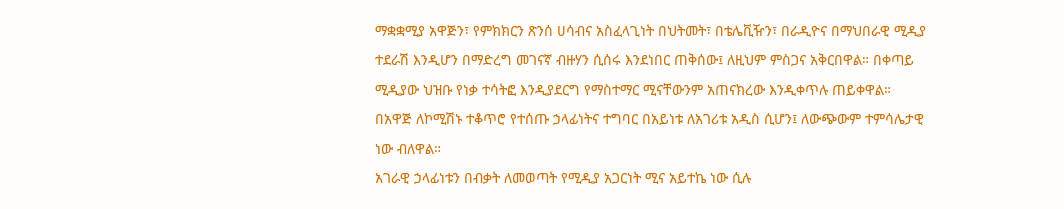ማቋቋሚያ አዋጅን፣ የምክክርን ጽንሰ ሀሳብና አስፈላጊነት በህትመት፣ በቴሌቪዥን፣ በራዲዮና በማህበራዊ ሚዲያ ተደራሽ እንዲሆን በማድረግ መገናኛ ብዙሃን ሲሰሩ እንደነበር ጠቅሰው፤ ለዚህም ምስጋና አቅርበዋል። በቀጣይ ሚዲያው ህዝቡ የነቃ ተሳትፎ እንዲያደርግ የማስተማር ሚናቸውንም አጠናክረው እንዲቀጥሉ ጠይቀዋል።
በአዋጅ ለኮሚሽኑ ተቆጥሮ የተሰጡ ኃላፊነትና ተግባር በአይነቱ ለአገሪቱ አዲስ ሲሆን፤ ለውጭውም ተምሳሌታዊ ነው ብለዋል።
አገራዊ ኃላፊነቱን በብቃት ለመወጣት የሚዲያ አጋርነት ሚና አይተኬ ነው ሲሉ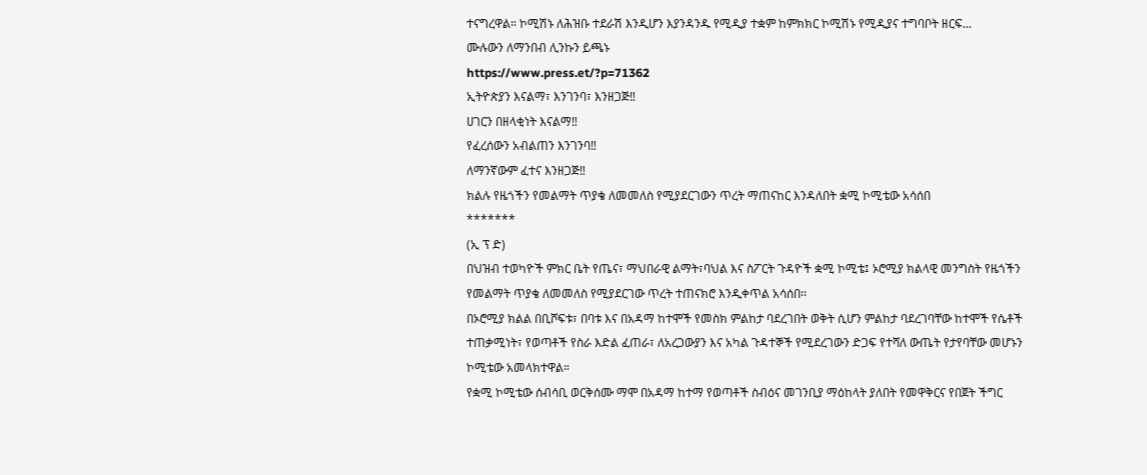ተናግረዋል። ኮሚሽኑ ለሕዝቡ ተደራሽ እንዲሆን እያንዳንዱ የሚዲያ ተቋም ከምክክር ኮሚሽኑ የሚዲያና ተግባቦት ዘርፍ...
ሙሉውን ለማንበብ ሊንኩን ይጫኑ
https://www.press.et/?p=71362
ኢትዮጵያን እናልማ፣ እንገንባ፣ እንዘጋጅ‼
ሀገርን በዘላቂነት እናልማ‼
የፈረሰውን አብልጠን እንገንባ‼
ለማንኛውም ፈተና እንዘጋጅ‼
ክልሉ የዜጎችን የመልማት ጥያቄ ለመመለስ የሚያደርገውን ጥረት ማጠናከር እንዳለበት ቋሚ ኮሚቴው አሳሰበ
*******
(ኢ ፕ ድ)
በህዝብ ተወካዮች ምክር ቤት የጤና፣ ማህበራዊ ልማት፣ባህል እና ስፖርት ጉዳዮች ቋሚ ኮሚቴ፤ ኦሮሚያ ክልላዊ መንግስት የዜጎችን የመልማት ጥያቄ ለመመለስ የሚያደርገው ጥረት ተጠናክሮ እንዲቀጥል አሳሰበ፡፡
በኦሮሚያ ክልል በቢሾፍቱ፣ በባቱ እና በአዳማ ከተሞች የመስክ ምልከታ ባደረገበት ወቅት ሲሆን ምልከታ ባደረገባቸው ከተሞች የሴቶች ተጠቃሚነት፣ የወጣቶች የስራ እድል ፈጠራ፣ ለአረጋውያን እና አካል ጉዳተኞች የሚደረገውን ድጋፍ የተሻለ ውጤት የታየባቸው መሆኑን ኮሚቴው አመላክተዋል።
የቋሚ ኮሚቴው ሰብሳቢ ወርቅሰሙ ማሞ በአዳማ ከተማ የወጣቶች ስብዕና መገንቢያ ማዕከላት ያለበት የመዋቅርና የበጀት ችግር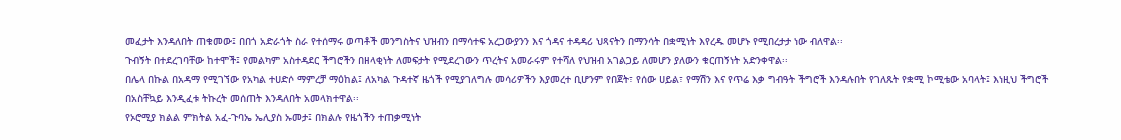መፈታት እንዳለበት ጠቁመው፤ በበጎ አድራጎት ስራ የተሰማሩ ወጣቶች መንግስትና ህዝብን በማሳተፍ አረጋውያንን እና ጎዳና ተዳዳሪ ህጻናትን በማንሳት በቋሚነት እየረዱ መሆኑ የሚበረታታ ነው ብለዋል፡፡
ጉብኝት በተደረገባቸው ከተሞች፤ የመልካም አስተዳደር ችግሮችን በዘላቂነት ለመፍታት የሚደረገውን ጥረትና አመራሩም የተሻለ የህዝብ አገልጋይ ለመሆን ያለውን ቁርጠኝነት አድንቀዋል፡፡
በሌላ በኩል በአዳማ የሚገኘው የአካል ተሀድሶ ማምረቻ ማዕከል፤ ለአካል ጉዳተኛ ዜጎች የሚያገለግሉ መሳሪዎችን እያመረተ ቢሆንም የበጀት፣ የሰው ሀይል፣ የማሽን እና የጥሬ እቃ ግብዓት ችግሮች እንዳሉበት የገለጹት የቋሚ ኮሚቴው አባላት፤ እነዚህ ችግሮች በአስቸኳይ እንዲፈቱ ትኩረት መሰጠት እንዳለበት አመላክተዋል፡፡
የኦሮሚያ ክልል ምክትል አፈ-ጉባኤ ኤሊያስ ኡመታ፤ በክልሉ የዜጎችን ተጠቃሚነት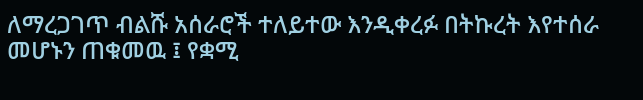ለማረጋገጥ ብልሹ አሰራሮች ተለይተው እንዲቀረፉ በትኩረት እየተሰራ መሆኑን ጠቁመዉ ፤ የቋሚ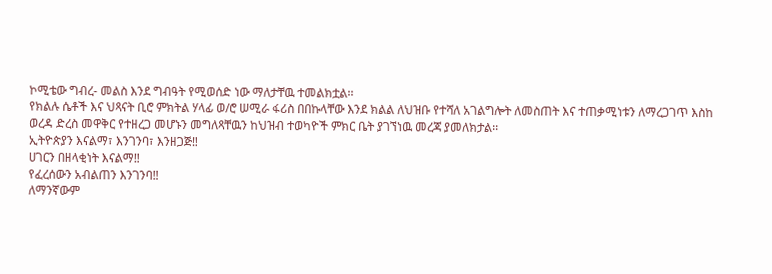ኮሚቴው ግብረ- መልስ እንደ ግብዓት የሚወሰድ ነው ማለታቸዉ ተመልክቷል፡፡
የክልሉ ሴቶች እና ህጻናት ቢሮ ምክትል ሃላፊ ወ/ሮ ሠሚራ ፋሪስ በበኩላቸው እንደ ክልል ለህዝቡ የተሻለ አገልግሎት ለመስጠት እና ተጠቃሚነቱን ለማረጋገጥ እስከ ወረዳ ድረስ መዋቅር የተዘረጋ መሆኑን መግለጻቸዉን ከህዝብ ተወካዮች ምክር ቤት ያገኘነዉ መረጃ ያመለክታል፡፡
ኢትዮጵያን እናልማ፣ እንገንባ፣ እንዘጋጅ‼
ሀገርን በዘላቂነት እናልማ‼
የፈረሰውን አብልጠን እንገንባ‼
ለማንኛውም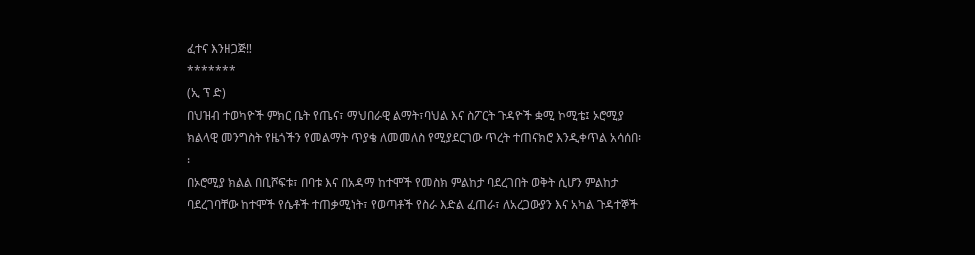ፈተና እንዘጋጅ‼
*******
(ኢ ፕ ድ)
በህዝብ ተወካዮች ምክር ቤት የጤና፣ ማህበራዊ ልማት፣ባህል እና ስፖርት ጉዳዮች ቋሚ ኮሚቴ፤ ኦሮሚያ ክልላዊ መንግስት የዜጎችን የመልማት ጥያቄ ለመመለስ የሚያደርገው ጥረት ተጠናክሮ እንዲቀጥል አሳሰበ፡፡
በኦሮሚያ ክልል በቢሾፍቱ፣ በባቱ እና በአዳማ ከተሞች የመስክ ምልከታ ባደረገበት ወቅት ሲሆን ምልከታ ባደረገባቸው ከተሞች የሴቶች ተጠቃሚነት፣ የወጣቶች የስራ እድል ፈጠራ፣ ለአረጋውያን እና አካል ጉዳተኞች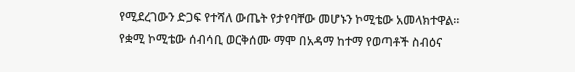የሚደረገውን ድጋፍ የተሻለ ውጤት የታየባቸው መሆኑን ኮሚቴው አመላክተዋል።
የቋሚ ኮሚቴው ሰብሳቢ ወርቅሰሙ ማሞ በአዳማ ከተማ የወጣቶች ስብዕና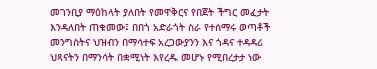መገንቢያ ማዕከላት ያለበት የመዋቅርና የበጀት ችግር መፈታት እንዳለበት ጠቁመው፤ በበጎ አድራጎት ስራ የተሰማሩ ወጣቶች መንግስትና ህዝብን በማሳተፍ አረጋውያንን እና ጎዳና ተዳዳሪ ህጻናትን በማንሳት በቋሚነት እየረዱ መሆኑ የሚበረታታ ነው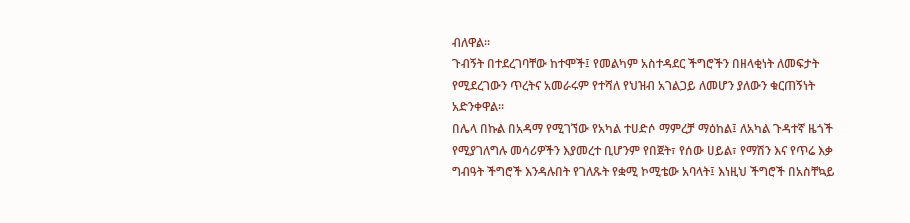ብለዋል፡፡
ጉብኝት በተደረገባቸው ከተሞች፤ የመልካም አስተዳደር ችግሮችን በዘላቂነት ለመፍታት የሚደረገውን ጥረትና አመራሩም የተሻለ የህዝብ አገልጋይ ለመሆን ያለውን ቁርጠኝነት አድንቀዋል፡፡
በሌላ በኩል በአዳማ የሚገኘው የአካል ተሀድሶ ማምረቻ ማዕከል፤ ለአካል ጉዳተኛ ዜጎች የሚያገለግሉ መሳሪዎችን እያመረተ ቢሆንም የበጀት፣ የሰው ሀይል፣ የማሽን እና የጥሬ እቃ ግብዓት ችግሮች እንዳሉበት የገለጹት የቋሚ ኮሚቴው አባላት፤ እነዚህ ችግሮች በአስቸኳይ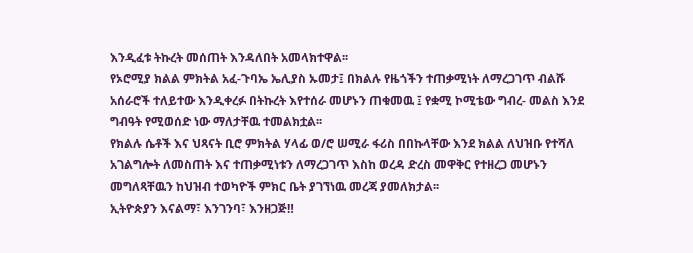እንዲፈቱ ትኩረት መሰጠት እንዳለበት አመላክተዋል፡፡
የኦሮሚያ ክልል ምክትል አፈ-ጉባኤ ኤሊያስ ኡመታ፤ በክልሉ የዜጎችን ተጠቃሚነት ለማረጋገጥ ብልሹ አሰራሮች ተለይተው እንዲቀረፉ በትኩረት እየተሰራ መሆኑን ጠቁመዉ ፤ የቋሚ ኮሚቴው ግብረ- መልስ እንደ ግብዓት የሚወሰድ ነው ማለታቸዉ ተመልክቷል፡፡
የክልሉ ሴቶች እና ህጻናት ቢሮ ምክትል ሃላፊ ወ/ሮ ሠሚራ ፋሪስ በበኩላቸው እንደ ክልል ለህዝቡ የተሻለ አገልግሎት ለመስጠት እና ተጠቃሚነቱን ለማረጋገጥ እስከ ወረዳ ድረስ መዋቅር የተዘረጋ መሆኑን መግለጻቸዉን ከህዝብ ተወካዮች ምክር ቤት ያገኘነዉ መረጃ ያመለክታል፡፡
ኢትዮጵያን እናልማ፣ እንገንባ፣ እንዘጋጅ‼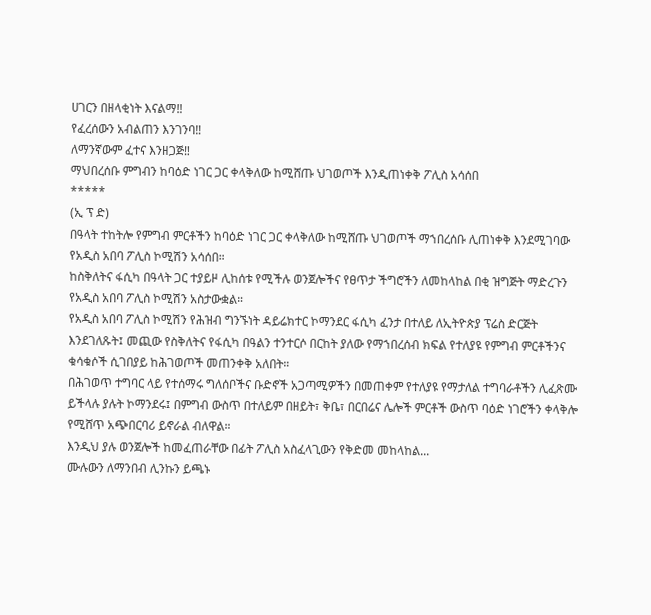ሀገርን በዘላቂነት እናልማ‼
የፈረሰውን አብልጠን እንገንባ‼
ለማንኛውም ፈተና እንዘጋጅ‼
ማህበረሰቡ ምግብን ከባዕድ ነገር ጋር ቀላቅለው ከሚሸጡ ህገወጦች እንዲጠነቀቅ ፖሊስ አሳሰበ
*****
(ኢ ፕ ድ)
በዓላት ተከትሎ የምግብ ምርቶችን ከባዕድ ነገር ጋር ቀላቅለው ከሚሸጡ ህገወጦች ማኀበረሰቡ ሊጠነቀቅ እንደሚገባው የአዲስ አበባ ፖሊስ ኮሚሽን አሳሰበ።
ከስቅለትና ፋሲካ በዓላት ጋር ተያይዞ ሊከሰቱ የሚችሉ ወንጀሎችና የፀጥታ ችግሮችን ለመከላከል በቂ ዝግጅት ማድረጉን የአዲስ አበባ ፖሊስ ኮሚሽን አስታውቋል።
የአዲስ አበባ ፖሊስ ኮሚሽን የሕዝብ ግንኙነት ዳይሬክተር ኮማንደር ፋሲካ ፈንታ በተለይ ለኢትዮጵያ ፕሬስ ድርጅት እንደገለጹት፤ መጪው የስቅለትና የፋሲካ በዓልን ተንተርሶ በርከት ያለው የማኀበረሰብ ክፍል የተለያዩ የምግብ ምርቶችንና ቁሳቁሶች ሲገበያይ ከሕገወጦች መጠንቀቅ አለበት።
በሕገወጥ ተግባር ላይ የተሰማሩ ግለሰቦችና ቡድኖች አጋጣሚዎችን በመጠቀም የተለያዩ የማታለል ተግባራቶችን ሊፈጽሙ ይችላሉ ያሉት ኮማንደሩ፤ በምግብ ውስጥ በተለይም በዘይት፣ ቅቤ፣ በርበሬና ሌሎች ምርቶች ውስጥ ባዕድ ነገሮችን ቀላቅሎ የሚሸጥ አጭበርባሪ ይኖራል ብለዋል።
እንዲህ ያሉ ወንጀሎች ከመፈጠራቸው በፊት ፖሊስ አስፈላጊውን የቅድመ መከላከል...
ሙሉውን ለማንበብ ሊንኩን ይጫኑ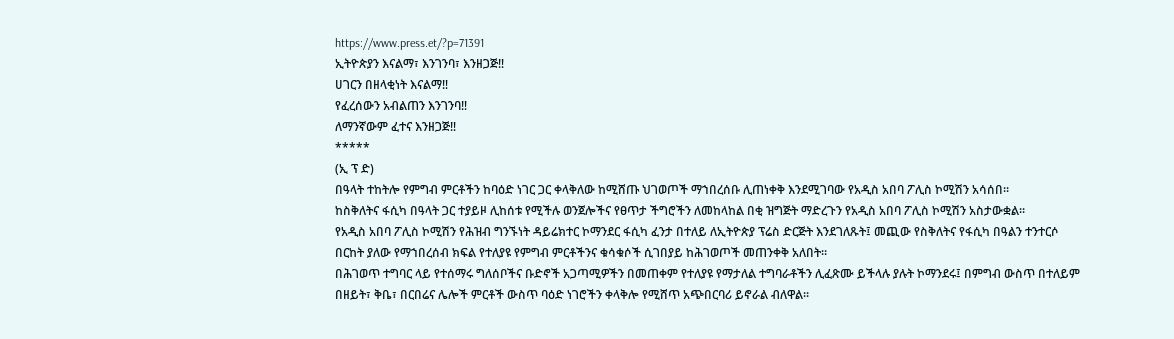https://www.press.et/?p=71391
ኢትዮጵያን እናልማ፣ እንገንባ፣ እንዘጋጅ‼
ሀገርን በዘላቂነት እናልማ‼
የፈረሰውን አብልጠን እንገንባ‼
ለማንኛውም ፈተና እንዘጋጅ‼
*****
(ኢ ፕ ድ)
በዓላት ተከትሎ የምግብ ምርቶችን ከባዕድ ነገር ጋር ቀላቅለው ከሚሸጡ ህገወጦች ማኀበረሰቡ ሊጠነቀቅ እንደሚገባው የአዲስ አበባ ፖሊስ ኮሚሽን አሳሰበ።
ከስቅለትና ፋሲካ በዓላት ጋር ተያይዞ ሊከሰቱ የሚችሉ ወንጀሎችና የፀጥታ ችግሮችን ለመከላከል በቂ ዝግጅት ማድረጉን የአዲስ አበባ ፖሊስ ኮሚሽን አስታውቋል።
የአዲስ አበባ ፖሊስ ኮሚሽን የሕዝብ ግንኙነት ዳይሬክተር ኮማንደር ፋሲካ ፈንታ በተለይ ለኢትዮጵያ ፕሬስ ድርጅት እንደገለጹት፤ መጪው የስቅለትና የፋሲካ በዓልን ተንተርሶ በርከት ያለው የማኀበረሰብ ክፍል የተለያዩ የምግብ ምርቶችንና ቁሳቁሶች ሲገበያይ ከሕገወጦች መጠንቀቅ አለበት።
በሕገወጥ ተግባር ላይ የተሰማሩ ግለሰቦችና ቡድኖች አጋጣሚዎችን በመጠቀም የተለያዩ የማታለል ተግባራቶችን ሊፈጽሙ ይችላሉ ያሉት ኮማንደሩ፤ በምግብ ውስጥ በተለይም በዘይት፣ ቅቤ፣ በርበሬና ሌሎች ምርቶች ውስጥ ባዕድ ነገሮችን ቀላቅሎ የሚሸጥ አጭበርባሪ ይኖራል ብለዋል።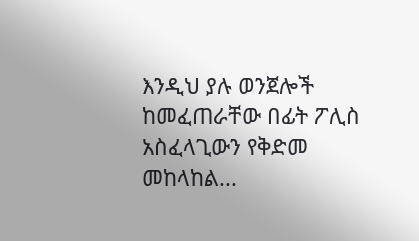እንዲህ ያሉ ወንጀሎች ከመፈጠራቸው በፊት ፖሊስ አስፈላጊውን የቅድመ መከላከል...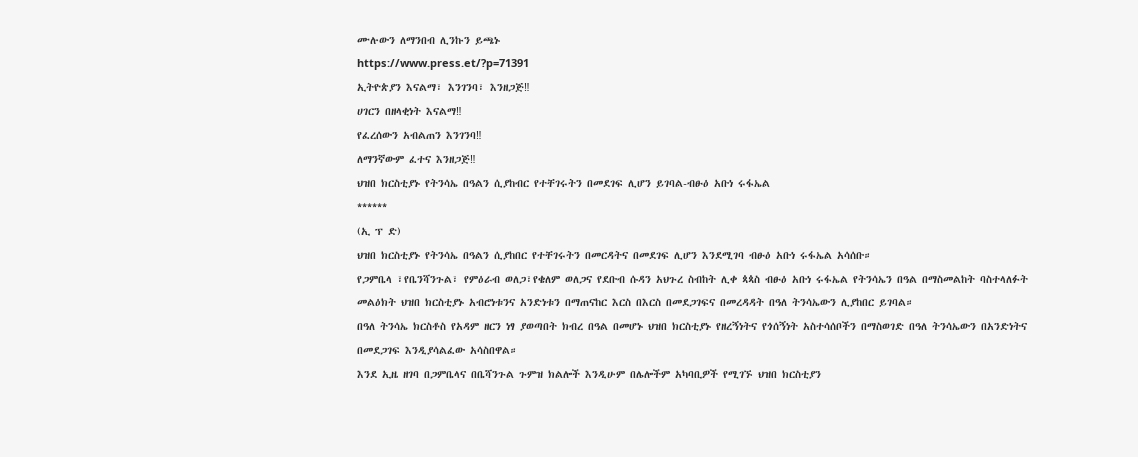ሙሉውን ለማንበብ ሊንኩን ይጫኑ
https://www.press.et/?p=71391
ኢትዮጵያን እናልማ፣ እንገንባ፣ እንዘጋጅ‼
ሀገርን በዘላቂነት እናልማ‼
የፈረሰውን አብልጠን እንገንባ‼
ለማንኛውም ፈተና እንዘጋጅ‼
ህዝበ ክርስቲያኑ የትንሳኤ በዓልን ሲያከብር የተቸገሩትን በመደገፍ ሊሆን ይገባል-ብፁዕ አቡነ ሩፋኤል
******
(ኢ ፕ ድ)
ህዝበ ክርስቲያኑ የትንሳኤ በዓልን ሲያከበር የተቸገሩትን በመርዳትና በመደገፍ ሊሆን እንደሚገባ ብፁዕ አቡነ ሩፋኤል አሳሰቡ።
የጋምቤላ ፣የቤንሻንጉል፣ የምዕራብ ወለጋ፣የቄለም ወለጋና የደቡብ ሱዳን አህጉረ ስብከት ሊቀ ጳጳስ ብፁዕ አቡነ ሩፋኤል የትንሳኤን በዓል በማስመልከት ባስተላለፉት መልዕክት ህዝበ ክርስቲያኑ አብሮነቱንና አንድነቱን በማጠናከር እርስ በእርስ በመደጋገፍና በመረዳዳት በዓለ ትንሳኤውን ሊያከበር ይገባል።
በዓለ ትንሳኤ ክርስቶስ የአዳም ዘርን ነፃ ያወጣበት ክብረ በዓል በመሆኑ ህዝበ ክርስቲያኑ የዘረኝነትና የጎሰኝነት አስተሳሰቦችን በማስወገድ በዓለ ትንሳኤውን በአንድነትና በመደጋገፍ እንዲያሳልፈው አሳስበዋል።
እንደ ኢዜ ዘገባ በጋምቤላና በቤሻንጉል ጉምዝ ክልሎች እንዲሁም በሌሎችም አካባቢዎች የሚገኙ ህዝበ ክርስቲያን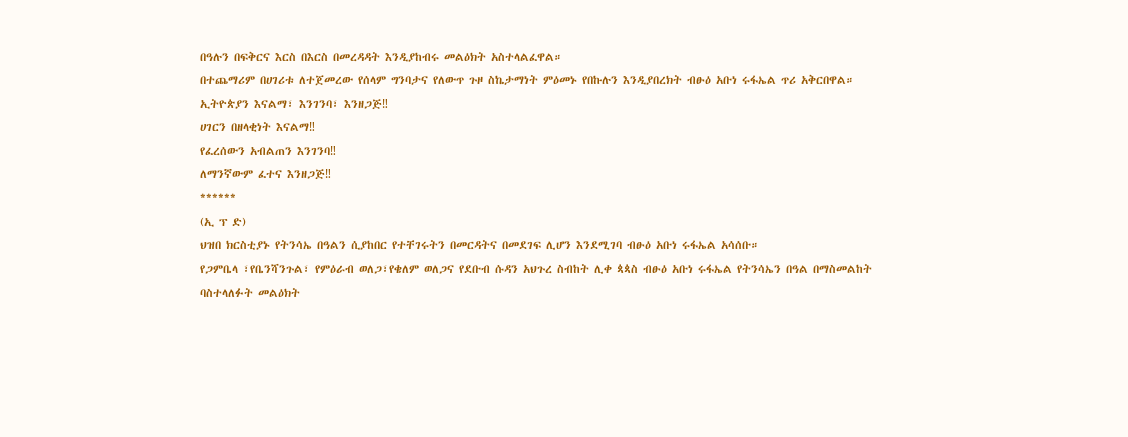በዓሉን በፍቅርና እርስ በእርስ በመረዳዳት እንዲያከብሩ መልዕክት አስተላልፈዋል።
በተጨማሪም በሀገሪቱ ለተጀመረው የሰላም ግንባታና የለውጥ ጉዞ ስኬታማነት ምዕመኑ የበኩሉን እንዲያበረክት ብፁዕ አቡነ ሩፋኤል ጥሪ አቅርበዋል።
ኢትዮጵያን እናልማ፣ እንገንባ፣ እንዘጋጅ‼
ሀገርን በዘላቂነት እናልማ‼
የፈረሰውን አብልጠን እንገንባ‼
ለማንኛውም ፈተና እንዘጋጅ‼
******
(ኢ ፕ ድ)
ህዝበ ክርስቲያኑ የትንሳኤ በዓልን ሲያከበር የተቸገሩትን በመርዳትና በመደገፍ ሊሆን እንደሚገባ ብፁዕ አቡነ ሩፋኤል አሳሰቡ።
የጋምቤላ ፣የቤንሻንጉል፣ የምዕራብ ወለጋ፣የቄለም ወለጋና የደቡብ ሱዳን አህጉረ ስብከት ሊቀ ጳጳስ ብፁዕ አቡነ ሩፋኤል የትንሳኤን በዓል በማስመልከት ባስተላለፉት መልዕክት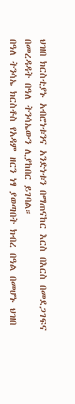ህዝበ ክርስቲያኑ አብሮነቱንና አንድነቱን በማጠናከር እርስ በእርስ በመደጋገፍና በመረዳዳት በዓለ ትንሳኤውን ሊያከበር ይገባል።
በዓለ ትንሳኤ ክርስቶስ የአዳም ዘርን ነፃ ያወጣበት ክብረ በዓል በመሆኑ ህዝበ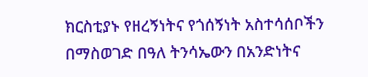ክርስቲያኑ የዘረኝነትና የጎሰኝነት አስተሳሰቦችን በማስወገድ በዓለ ትንሳኤውን በአንድነትና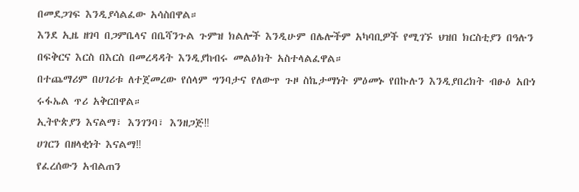በመደጋገፍ እንዲያሳልፈው አሳስበዋል።
እንደ ኢዜ ዘገባ በጋምቤላና በቤሻንጉል ጉምዝ ክልሎች እንዲሁም በሌሎችም አካባቢዎች የሚገኙ ህዝበ ክርስቲያን በዓሉን በፍቅርና እርስ በእርስ በመረዳዳት እንዲያከብሩ መልዕክት አስተላልፈዋል።
በተጨማሪም በሀገሪቱ ለተጀመረው የሰላም ግንባታና የለውጥ ጉዞ ስኬታማነት ምዕመኑ የበኩሉን እንዲያበረክት ብፁዕ አቡነ ሩፋኤል ጥሪ አቅርበዋል።
ኢትዮጵያን እናልማ፣ እንገንባ፣ እንዘጋጅ‼
ሀገርን በዘላቂነት እናልማ‼
የፈረሰውን አብልጠን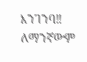እንገንባ‼
ለማንኛውም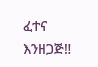ፈተና እንዘጋጅ‼